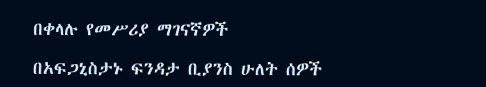በቀላሉ የመሥሪያ ማገናኛዎች

በአፍጋኒስታኑ ፍንዳታ ቢያንስ ሁለት ሰዎች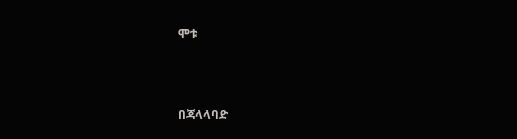ሞቱ



በጃላላባድ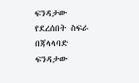ፍንዳታው የደረሰበት ስፍራ
በጃላላባድ ፍንዳታው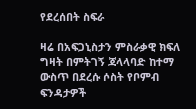የደረሰበት ስፍራ

ዛሬ በአፍጋኒስታን ምስራቃዊ ክፍለ ግዛት በምትገኝ ጃላላባድ ከተማ ውስጥ በደረሱ ሶስት የቦምብ ፍንዳታዎች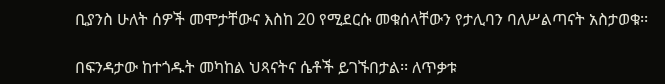ቢያንስ ሁለት ሰዎች መሞታቸውና እስከ 20 የሚደርሱ መቁሰላቸውን የታሊባን ባለሥልጣናት አስታወቁ፡፡

በፍንዳታው ከተጎዱት መካከል ህጻናትና ሴቶች ይገኙበታል፡፡ ለጥቃቱ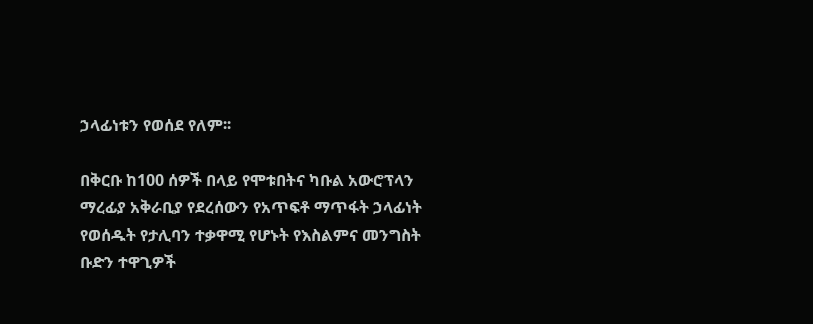ኃላፊነቱን የወሰደ የለም፡፡

በቅርቡ ከ100 ሰዎች በላይ የሞቱበትና ካቡል አውሮፕላን ማረፊያ አቅራቢያ የደረሰውን የአጥፍቶ ማጥፋት ኃላፊነት የወሰዱት የታሊባን ተቃዋሚ የሆኑት የእስልምና መንግስት ቡድን ተዋጊዎች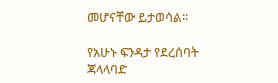መሆናቸው ይታወሳል፡፡

የአሁኑ ፍንዳታ የደረሰባት ጃላላባድ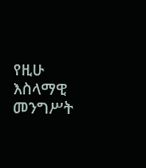የዚሁ እስላማዊ መንግሥት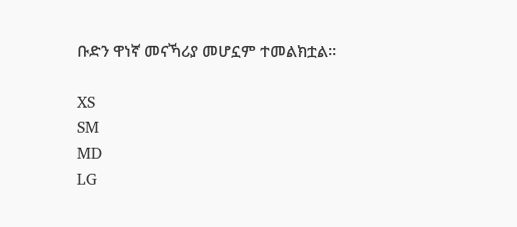ቡድን ዋነኛ መናኻሪያ መሆኗም ተመልክቷል፡፡

XS
SM
MD
LG